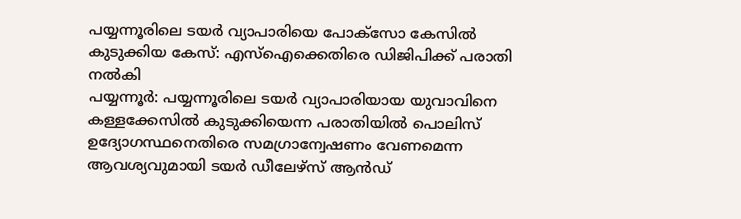പയ്യന്നൂരിലെ ടയർ വ്യാപാരിയെ പോക്സോ കേസിൽ കുടുക്കിയ കേസ്: എസ്ഐക്കെതിരെ ഡിജിപിക്ക് പരാതി നൽകി
പയ്യന്നൂർ: പയ്യന്നൂരിലെ ടയർ വ്യാപാരിയായ യുവാവിനെ കള്ളക്കേസിൽ കുടുക്കിയെന്ന പരാതിയിൽ പൊലിസ് ഉദ്യോഗസ്ഥനെതിരെ സമഗ്രാന്വേഷണം വേണമെന്ന ആവശ്യവുമായി ടയർ ഡീലേഴ്സ് ആൻഡ്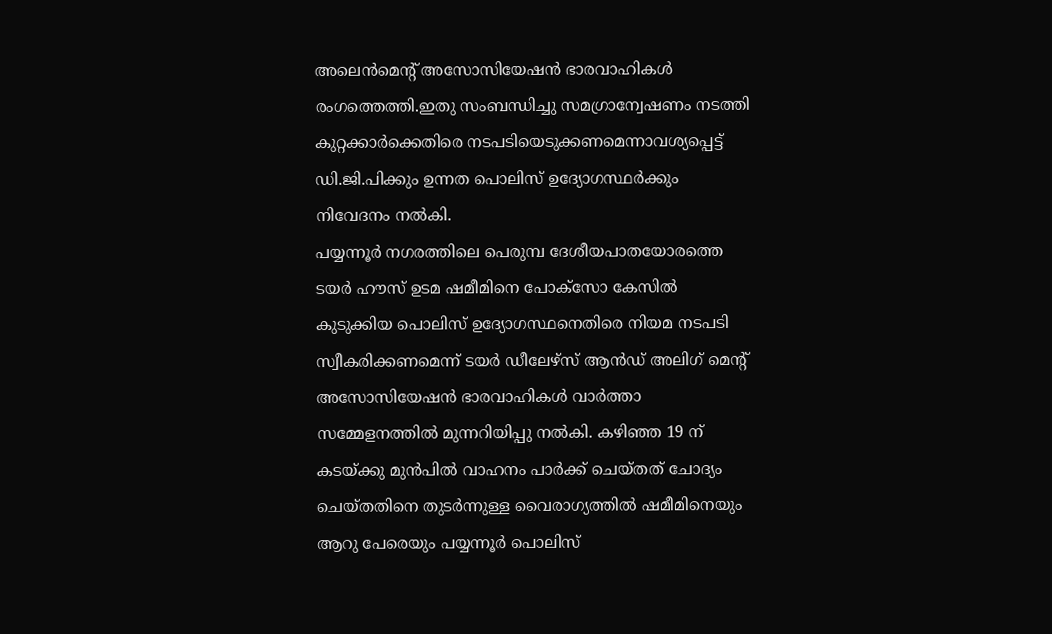അലെൻമെൻ്റ് അസോസിയേഷൻ ഭാരവാഹികൾ രംഗത്തെത്തി.ഇതു സംബന്ധിച്ചു സമഗ്രാന്വേഷണം നടത്തി കുറ്റക്കാർക്കെതിരെ നടപടിയെടുക്കണമെന്നാവശ്യപ്പെട്ട് ഡി.ജി.പിക്കും ഉന്നത പൊലിസ് ഉദ്യോഗസ്ഥർക്കും നിവേദനം നൽകി.
പയ്യന്നൂർ നഗരത്തിലെ പെരുമ്പ ദേശീയപാതയോരത്തെ ടയർ ഹൗസ് ഉടമ ഷമീമിനെ പോക്സോ കേസിൽ കുടുക്കിയ പൊലിസ് ഉദ്യോഗസ്ഥനെതിരെ നിയമ നടപടി സ്വീകരിക്കണമെന്ന് ടയർ ഡീലേഴ്സ് ആൻഡ് അലിഗ് മെൻ്റ് അസോസിയേഷൻ ഭാരവാഹികൾ വാർത്താ സമ്മേളനത്തിൽ മുന്നറിയിപ്പു നൽകി. കഴിഞ്ഞ 19 ന് കടയ്ക്കു മുൻപിൽ വാഹനം പാർക്ക് ചെയ്തത് ചോദ്യം ചെയ്തതിനെ തുടർന്നുള്ള വൈരാഗ്യത്തിൽ ഷമീമിനെയും ആറു പേരെയും പയ്യന്നൂർ പൊലിസ്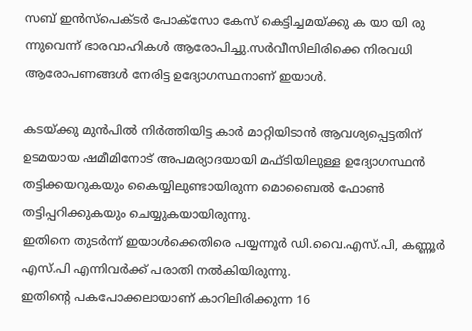സബ് ഇൻസ്പെക്ടർ പോക്സോ കേസ് കെട്ടിച്ചമയ്ക്കു ക യാ യി രു ന്നുവെന്ന് ഭാരവാഹികൾ ആരോപിച്ചു.സർവീസിലിരിക്കെ നിരവധി ആരോപണങ്ങൾ നേരിട്ട ഉദ്യോഗസ്ഥനാണ് ഇയാൾ.

കടയ്ക്കു മുൻപിൽ നിർത്തിയിട്ട കാർ മാറ്റിയിടാൻ ആവശ്യപ്പെട്ടതിന് ഉടമയായ ഷമീമിനോട് അപമര്യാദയായി മഫ്ടിയിലുള്ള ഉദ്യോഗസ്ഥൻ തട്ടിക്കയറുകയും കൈയ്യിലുണ്ടായിരുന്ന മൊബൈൽ ഫോൺ തട്ടിപ്പറിക്കുകയും ചെയ്യുകയായിരുന്നു.
ഇതിനെ തുടർന്ന് ഇയാൾക്കെതിരെ പയ്യന്നൂർ ഡി.വൈ.എസ്.പി, കണ്ണൂർ എസ്.പി എന്നിവർക്ക് പരാതി നൽകിയിരുന്നു.
ഇതിൻ്റെ പകപോക്കലായാണ് കാറിലിരിക്കുന്ന 16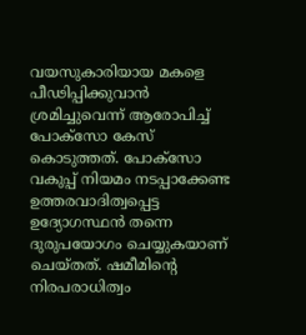വയസുകാരിയായ മകളെ പീഢിപ്പിക്കുവാൻ ശ്രമിച്ചുവെന്ന് ആരോപിച്ച് പോക്സോ കേസ് കൊടുത്തത്. പോക്സോ വകുപ്പ് നിയമം നടപ്പാക്കേണ്ട ഉത്തരവാദിത്വപ്പെട്ട ഉദ്യോഗസ്ഥൻ തന്നെ ദുരുപയോഗം ചെയ്യുകയാണ് ചെയ്തത്. ഷമീമിൻ്റെ നിരപരാധിത്വം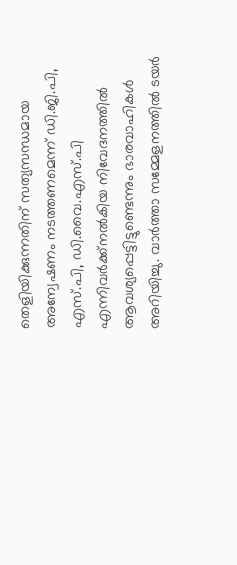തെളിയിക്കുന്നതിന് സത്യസന്ധമായ അന്വേഷണം നടത്തണമെന്ന് ഡി.ജി.പി, എസ്.പി, ഡി.വൈ.എസ്.പി എന്നിവർക്ക്നൽകിയ നിവേദനത്തിൽ ആവശ്യപ്പെട്ടിട്ടുണ്ടെന്നും ഭാരവാഹികൾ അറിയിച്ചു. വാർത്താ സമ്മേളനത്തിൽ ടയർ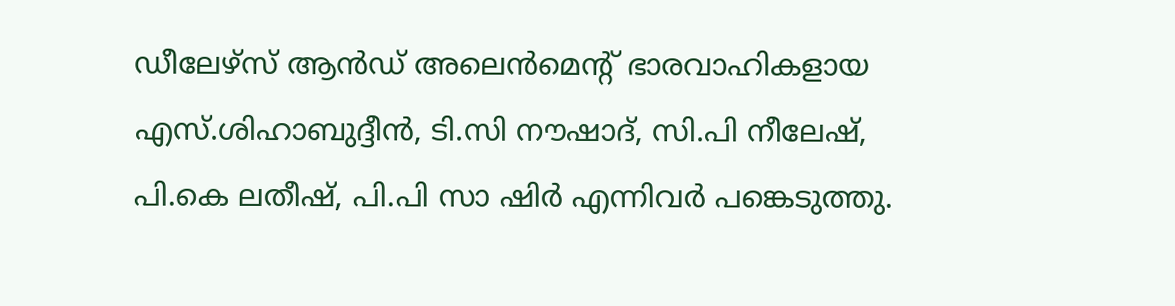ഡീലേഴ്സ് ആൻഡ് അലെൻമെൻ്റ് ഭാരവാഹികളായ എസ്.ശിഹാബുദ്ദീൻ, ടി.സി നൗഷാദ്, സി.പി നീലേഷ്, പി.കെ ലതീഷ്, പി.പി സാ ഷിർ എന്നിവർ പങ്കെടുത്തു.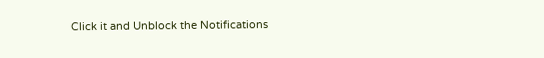Click it and Unblock the Notifications